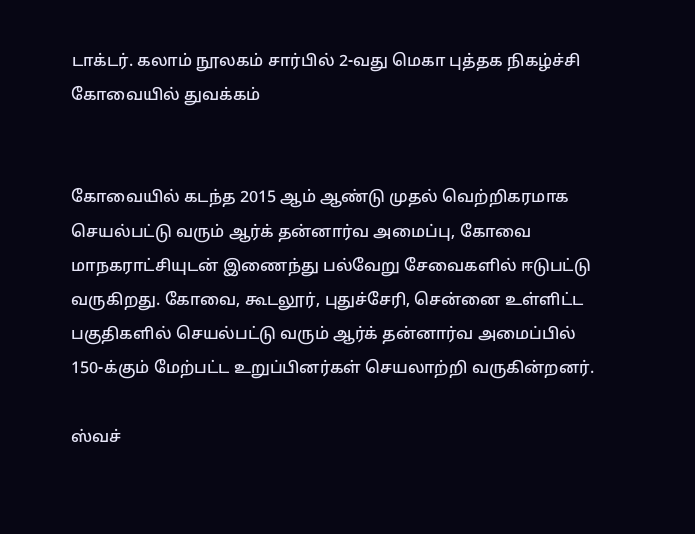டாக்டர். கலாம் நூலகம் சார்பில் 2-வது மெகா புத்தக நிகழ்ச்சி கோவையில் துவக்கம்


கோவையில் கடந்த 2015 ஆம் ஆண்டு முதல் வெற்றிகரமாக செயல்பட்டு வரும் ஆர்க் தன்னார்வ அமைப்பு, கோவை மாநகராட்சியுடன் இணைந்து பல்வேறு சேவைகளில் ஈடுபட்டு வருகிறது. கோவை, கூடலூர், புதுச்சேரி, சென்னை உள்ளிட்ட பகுதிகளில் செயல்பட்டு வரும் ஆர்க் தன்னார்வ அமைப்பில் 150-க்கும் மேற்பட்ட உறுப்பினர்கள் செயலாற்றி வருகின்றனர்.

ஸ்வச்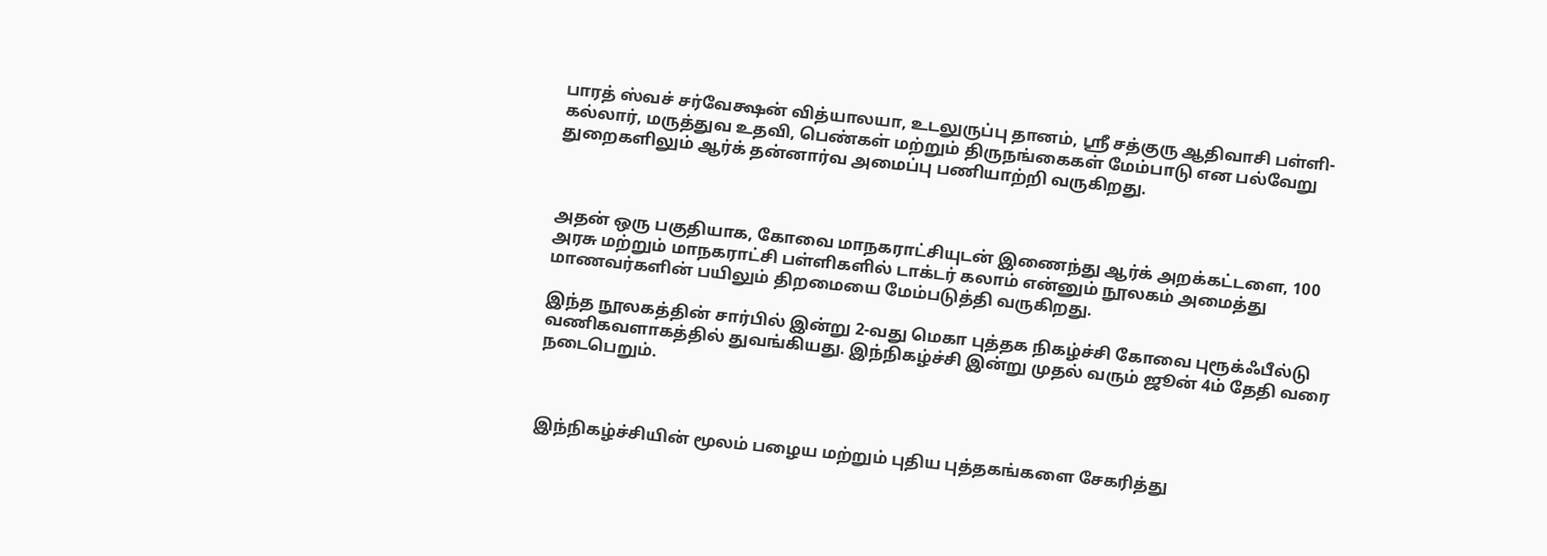பாரத் ஸ்வச் சர்வேக்ஷன் வித்யாலயா, உடலுருப்பு தானம், ஸ்ரீ சத்குரு ஆதிவாசி பள்ளி- கல்லார், மருத்துவ உதவி, பெண்கள் மற்றும் திருநங்கைகள் மேம்பாடு என பல்வேறு துறைகளிலும் ஆர்க் தன்னார்வ அமைப்பு பணியாற்றி வருகிறது.



அதன் ஒரு பகுதியாக, கோவை மாநகராட்சியுடன் இணைந்து ஆர்க் அறக்கட்டளை, 100 அரசு மற்றும் மாநகராட்சி பள்ளிகளில் டாக்டர் கலாம் என்னும் நூலகம் அமைத்து மாணவர்களின் பயிலும் திறமையை மேம்படுத்தி வருகிறது.

இந்த நூலகத்தின் சார்பில் இன்று 2-வது மெகா புத்தக நிகழ்ச்சி கோவை புரூக்ஃபீல்டு வணிகவளாகத்தில் துவங்கியது. இந்நிகழ்ச்சி இன்று முதல் வரும் ஜூன் 4ம் தேதி வரை நடைபெறும்.



இந்நிகழ்ச்சியின் மூலம் பழைய மற்றும் புதிய புத்தகங்களை சேகரித்து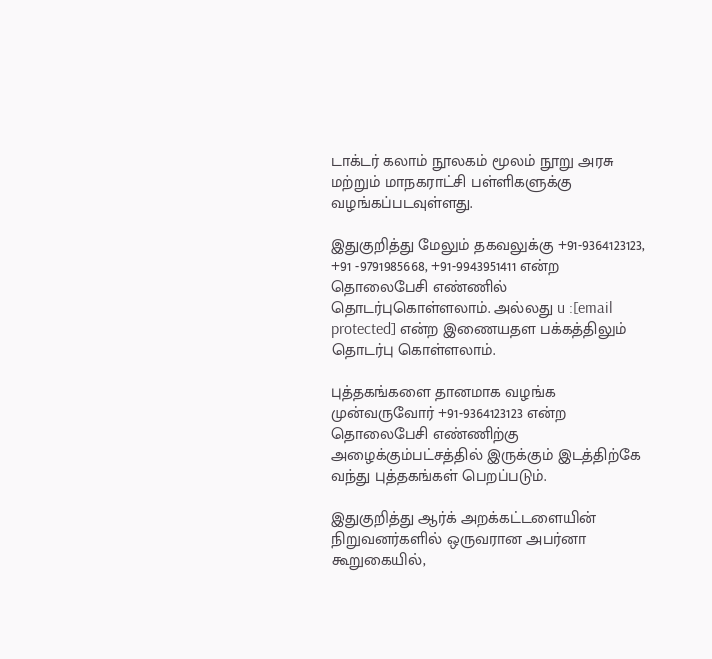டாக்டர் கலாம் நூலகம் மூலம் நூறு அரசு மற்றும் மாநகராட்சி பள்ளிகளுக்கு வழங்கப்படவுள்ளது.

இதுகுறித்து மேலும் தகவலுக்கு +91-9364123123, +91 -9791985668, +91-9943951411 என்ற தொலைபேசி எண்ணில் தொடர்புகொள்ளலாம். அல்லது u :[email protected] என்ற இணையதள பக்கத்திலும் தொடர்பு கொள்ளலாம்.

புத்தகங்களை தானமாக வழங்க முன்வருவோர் +91-9364123123 என்ற தொலைபேசி எண்ணிற்கு அழைக்கும்பட்சத்தில் இருக்கும் இடத்திற்கே வந்து புத்தகங்கள் பெறப்படும்.

இதுகுறித்து ஆர்க் அறக்கட்டளையின் நிறுவனர்களில் ஒருவரான அபர்னா கூறுகையில்,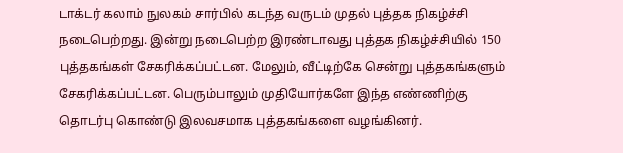டாக்டர் கலாம் நுலகம் சார்பில் கடந்த வருடம் முதல் புத்தக நிகழ்ச்சி நடைபெற்றது. இன்று நடைபெற்ற இரண்டாவது புத்தக நிகழ்ச்சியில் 150 புத்தகங்கள் சேகரிக்கப்பட்டன. மேலும், வீட்டிற்கே சென்று புத்தகங்களும் சேகரிக்கப்பட்டன. பெரும்பாலும் முதியோர்களே இந்த எண்ணிற்கு தொடர்பு கொண்டு இலவசமாக புத்தகங்களை வழங்கினர்.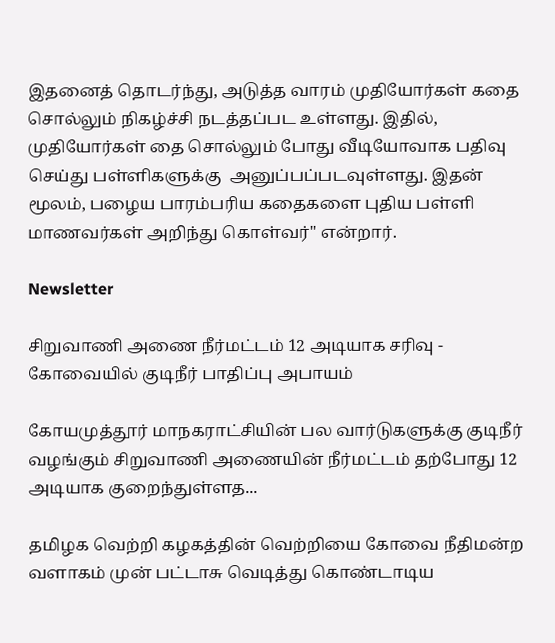இதனைத் தொடர்ந்து, அடுத்த வாரம் முதியோர்கள் கதை சொல்லும் நிகழ்ச்சி நடத்தப்பட உள்ளது. இதில், முதியோர்கள் தை சொல்லும் போது வீடியோவாக பதிவு செய்து பள்ளிகளுக்கு  அனுப்பப்படவுள்ளது. இதன் மூலம், பழைய பாரம்பரிய கதைகளை புதிய பள்ளி மாணவர்கள் அறிந்து கொள்வர்" என்றார்.

Newsletter

சிறுவாணி அணை நீர்மட்டம் 12 அடியாக சரிவு - கோவையில் குடிநீர் பாதிப்பு அபாயம்

கோயமுத்தூர் மாநகராட்சியின் பல வார்டுகளுக்கு குடிநீர் வழங்கும் சிறுவாணி அணையின் நீர்மட்டம் தற்போது 12 அடியாக குறைந்துள்ளத...

தமிழக வெற்றி கழகத்தின் வெற்றியை கோவை நீதிமன்ற வளாகம் முன் பட்டாசு வெடித்து கொண்டாடிய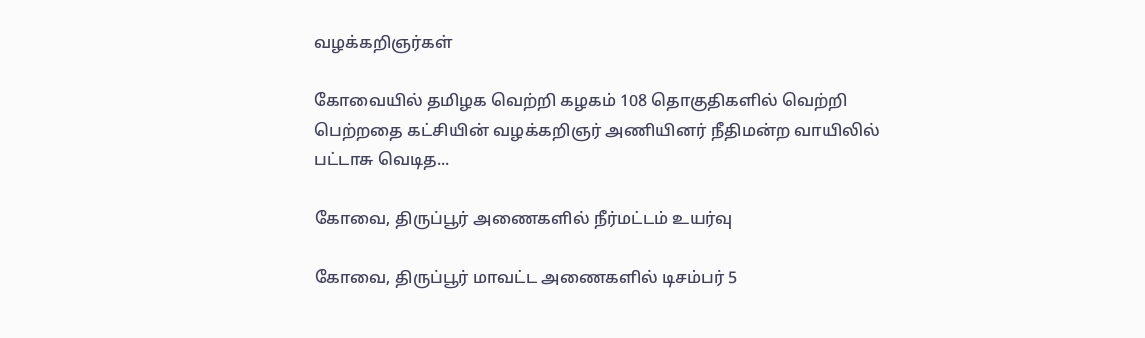வழக்கறிஞர்கள்

கோவையில் தமிழக வெற்றி கழகம் 108 தொகுதிகளில் வெற்றி பெற்றதை கட்சியின் வழக்கறிஞர் அணியினர் நீதிமன்ற வாயிலில் பட்டாசு வெடித...

கோவை, திருப்பூர் அணைகளில் நீர்மட்டம் உயர்வு

கோவை, திருப்பூர் மாவட்ட அணைகளில் டிசம்பர் 5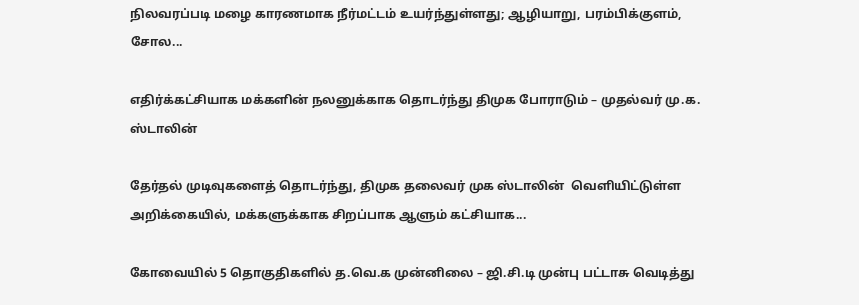நிலவரப்படி மழை காரணமாக நீர்மட்டம் உயர்ந்துள்ளது; ஆழியாறு, பரம்பிக்குளம், சோல...

எதிர்க்கட்சியாக மக்களின் நலனுக்காக தொடர்ந்து திமுக போராடும் – முதல்வர் மு.க. ஸ்டாலின்

தேர்தல் முடிவுகளைத் தொடர்ந்து, திமுக தலைவர் முக ஸ்டாலின்  வெளியிட்டுள்ள அறிக்கையில், மக்களுக்காக சிறப்பாக ஆளும் கட்சியாக...

கோவையில் 5 தொகுதிகளில் த.வெ.க முன்னிலை – ஜி.சி.டி முன்பு பட்டாசு வெடித்து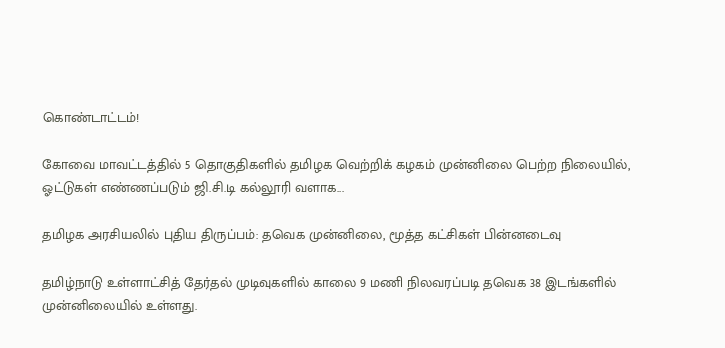கொண்டாட்டம்!

கோவை மாவட்டத்தில் 5 தொகுதிகளில் தமிழக வெற்றிக் கழகம் முன்னிலை பெற்ற நிலையில், ஓட்டுகள் எண்ணப்படும் ஜி.சி.டி கல்லூரி வளாக...

தமிழக அரசியலில் புதிய திருப்பம்: தவெக முன்னிலை, மூத்த கட்சிகள் பின்னடைவு

தமிழ்நாடு உள்ளாட்சித் தேர்தல் முடிவுகளில் காலை 9 மணி நிலவரப்படி தவெக 38 இடங்களில் முன்னிலையில் உள்ளது.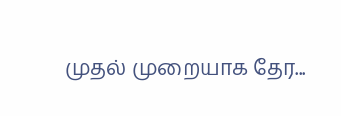முதல் முறையாக தேர...